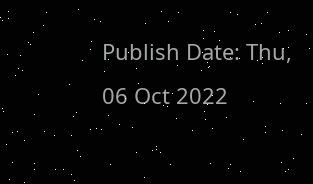Publish Date: Thu, 06 Oct 2022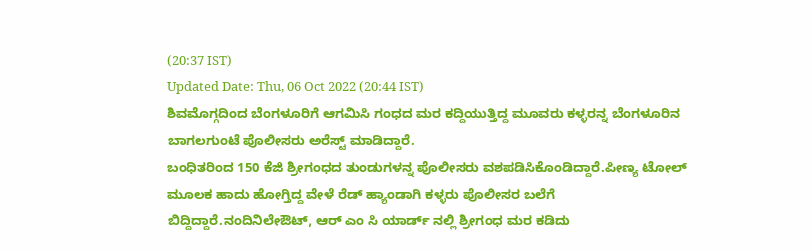(20:37 IST)
Updated Date: Thu, 06 Oct 2022 (20:44 IST)
ಶಿವಮೊಗ್ಗದಿಂದ ಬೆಂಗಳೂರಿಗೆ ಆಗಮಿಸಿ ಗಂಧದ ಮರ ಕದ್ದಿಯುತ್ತಿದ್ದ ಮೂವರು ಕಳ್ಳರನ್ನ ಬೆಂಗಳೂರಿನ ಬಾಗಲಗುಂಟೆ ಪೊಲೀಸರು ಅರೆಸ್ಟ್ ಮಾಡಿದ್ದಾರೆ.
ಬಂಧಿತರಿಂದ 150 ಕೆಜಿ ಶ್ರೀಗಂಧದ ತುಂಡುಗಳನ್ನ ಪೊಲೀಸರು ವಶಪಡಿಸಿಕೊಂಡಿದ್ದಾರೆ.ಪೀಣ್ಯ ಟೋಲ್ ಮೂಲಕ ಹಾದು ಹೋಗ್ತಿದ್ದ ವೇಳೆ ರೆಡ್ ಹ್ಯಾಂಡಾಗಿ ಕಳ್ಳರು ಪೊಲೀಸರ ಬಲೆಗೆ ಬಿದ್ದಿದ್ದಾರೆ.ನಂದಿನಿಲೇಔಟ್, ಆರ್ ಎಂ ಸಿ ಯಾರ್ಡ್ ನಲ್ಲಿ ಶ್ರೀಗಂಧ ಮರ ಕಡಿದು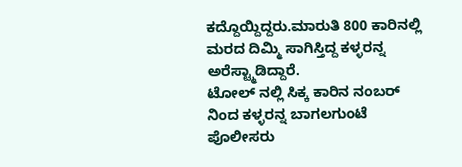ಕದ್ದೊಯ್ದಿದ್ದರು.ಮಾರುತಿ 800 ಕಾರಿನಲ್ಲಿ ಮರದ ದಿಮ್ಮಿ ಸಾಗಿಸ್ತಿದ್ದ ಕಳ್ಳರನ್ನ ಅರೆಸ್ಟ್ಮಾಡಿದ್ದಾರೆ.
ಟೋಲ್ ನಲ್ಲಿ ಸಿಕ್ಕ ಕಾರಿನ ನಂಬರ್ ನಿಂದ ಕಳ್ಳರನ್ನ ಬಾಗಲಗುಂಟೆ ಪೊಲೀಸರು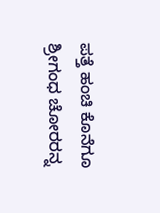ಪತ್ತೆ ಹಂಚಿ ಕೊನೆಗೂ ಶ್ರೀಗಂಧ ಚೋರರನ್ನ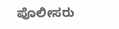ಪೊಲೀಸರು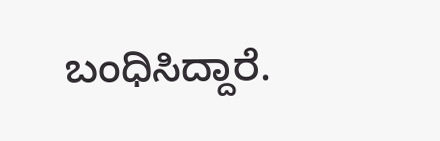ಬಂಧಿಸಿದ್ದಾರೆ.